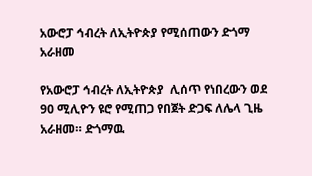አውሮፓ ኅብረት ለኢትዮጵያ የሚሰጠውን ድጎማ አራዘመ

የአውሮፓ ኅብረት ለኢትዮጵያ  ሊሰጥ የነበረውን ወደ 90 ሚሊዮን ዩሮ የሚጠጋ የበጀት ድጋፍ ለሌላ ጊዜ አራዘመ። ድጎማዉ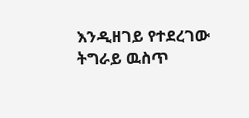እንዲዘገይ የተደረገው ትግራይ ዉስጥ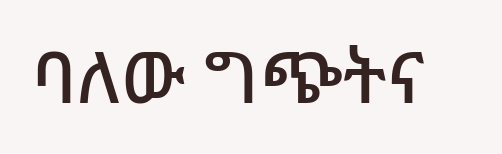ባለው ግጭትና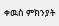ቀዉስ ምክንያት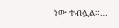ነው ተብሏል።…